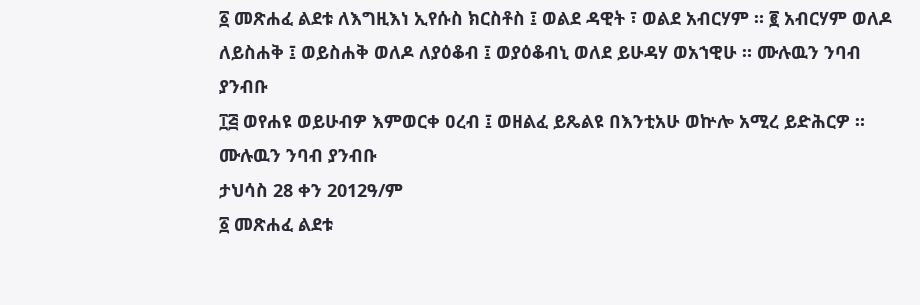፩ መጽሐፈ ልደቱ ለእግዚእነ ኢየሱስ ክርስቶስ ፤ ወልደ ዳዊት ፣ ወልደ አብርሃም ። ፪ አብርሃም ወለዶ ለይስሐቅ ፤ ወይስሐቅ ወለዶ ለያዕቆብ ፤ ወያዕቆብኒ ወለደ ይሁዳሃ ወአኀዊሁ ። ሙሉዉን ንባብ ያንብቡ
፲፭ ወየሐዩ ወይሁብዎ እምወርቀ ዐረብ ፤ ወዘልፈ ይጼልዩ በእንቲአሁ ወኵሎ አሚረ ይድሕርዎ ። ሙሉዉን ንባብ ያንብቡ
ታህሳስ 28 ቀን 2012ዓ/ም
፩ መጽሐፈ ልደቱ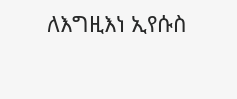ለእግዚእነ ኢየሱስ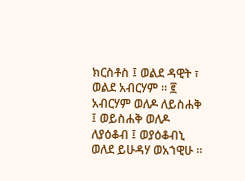ክርስቶስ ፤ ወልደ ዳዊት ፣ ወልደ አብርሃም ። ፪ አብርሃም ወለዶ ለይስሐቅ ፤ ወይስሐቅ ወለዶ ለያዕቆብ ፤ ወያዕቆብኒ ወለደ ይሁዳሃ ወአኀዊሁ ።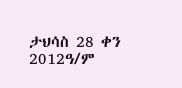ታህሳስ 28 ቀን 2012ዓ/ም